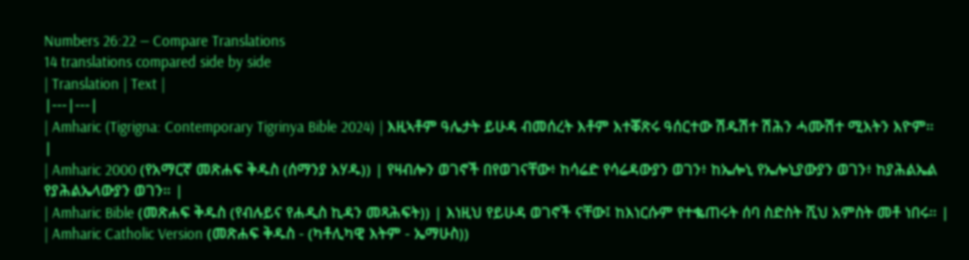Numbers 26:22 — Compare Translations
14 translations compared side by side
| Translation | Text |
|---|---|
| Amharic (Tigrigna: Contemporary Tigrinya Bible 2024) | እዚኣቶም ዓሌታት ይሁዳ ብመሰረት እቶም እተቖጽሩ ዓሰርተው ሽዱሽተ ሽሕን ሓሙሽተ ሚእትን እዮም። |
| Amharic 2000 (የአማርኛ መጽሐፍ ቅዱስ (ሰማንያ አሃዱ)) | የዛብሎን ወገኖች በየወገናቸው፥ ከሳሬድ የሳሬዳውያን ወገን፥ ከኤሎኒ የኤሎኒያውያን ወገን፥ ከያሕልኤል የያሕልኤላውያን ወገን። |
| Amharic Bible (መጽሐፍ ቅዱስ (የብሉይና የሐዲስ ኪዳን መጻሕፍት)) | እነዚህ የይሁዳ ወገኖች ናቸው፤ ከእነርሱም የተቈጠሩት ሰባ ስድስት ሺህ አምስት መቶ ነበሩ። |
| Amharic Catholic Version (መጽሐፍ ቅዱስ - (ካቶሊካዊ እትም - ኤማሁስ))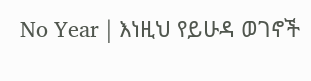No Year | እነዚህ የይሁዳ ወገኖች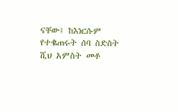ናቸው፤ ከእነርሱም የተቈጠሩት ሰባ ስድስት ሺህ አምስት መቶ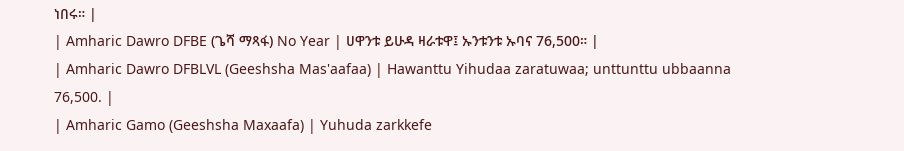ነበሩ። |
| Amharic Dawro DFBE (ጌሻ ማጻፋ) No Year | ሀዋንቱ ይሁዳ ዛራቱዋ፤ ኡንቱንቱ ኡባና 76,500። |
| Amharic Dawro DFBLVL (Geeshsha Mas'aafaa) | Hawanttu Yihudaa zaratuwaa; unttunttu ubbaanna 76,500. |
| Amharic Gamo (Geeshsha Maxaafa) | Yuhuda zarkkefe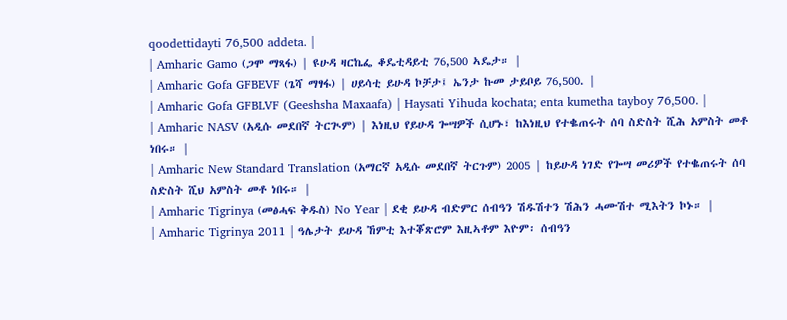qoodettidayti 76,500 addeta. |
| Amharic Gamo (ጋሞ ማጻፋ) | ዩሁዳ ዛርኬፌ ቆዴቲዳይቲ 76,500 ኣዴታ። |
| Amharic Gofa GFBEVF (ጌሻ ማፃፋ) | ሀይሳቲ ይሁዳ ኮቻታ፤ ኤንታ ኩመ ታይቦይ 76,500. |
| Amharic Gofa GFBLVF (Geeshsha Maxaafa) | Haysati Yihuda kochata; enta kumetha tayboy 76,500. |
| Amharic NASV (አዲሱ መደበኛ ትርጒም) | እነዚህ የይሁዳ ጐሣዎች ሲሆኑ፣ ከእነዚህ የተቈጠሩት ሰባ ስድስት ሺሕ አምስት መቶ ነበሩ። |
| Amharic New Standard Translation (አማርኛ አዲሱ መደበኛ ትርጉም) 2005 | ከይሁዳ ነገድ የጐሣ መሪዎች የተቈጠሩት ሰባ ስድስት ሺህ አምስት መቶ ነበሩ። |
| Amharic Tigrinya (መፅሓፍ ቅዱስ) No Year | ደቂ ይሁዳ ብድምር ሰብዓን ሽዱሽተን ሽሕን ሓሙሽተ ሚእትን ኮኑ። |
| Amharic Tigrinya 2011 | ዓሌታት ይሁዳ ኸምቲ እተቖጽሮም እዚኣቶም እዮም፡ ሰብዓን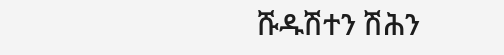ሹዱሽተን ሽሕን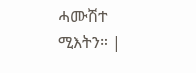ሓሙሽተ ሚእትን። |